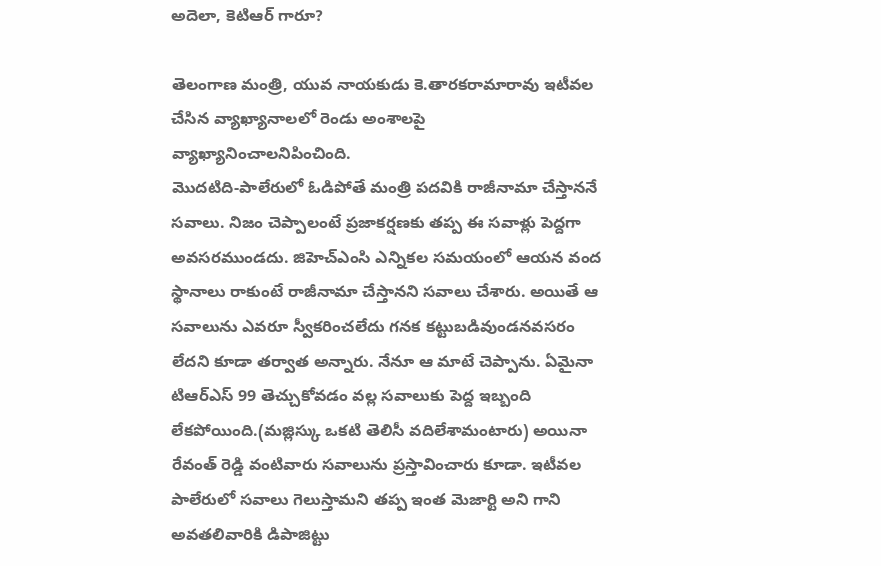అదెలా, కెటిఆర్ గారూ?

తెలంగాణ మంత్రి, యువ నాయకుడు కె.తారకరామారావు ఇటీవల చేసిన వ్యాఖ్యానాలలో రెండు అంశాలపై వ్యాఖ్యానించాలనిపించింది.
మొదటిది-పాలేరులో ఓడిపోతే మంత్రి పదవికి రాజీనామా చేస్తాననే సవాలు. నిజం చెప్పాలంటే ప్రజాకర్షణకు తప్ప ఈ సవాళ్లు పెద్దగా అవసరముండదు. జిహెచ్ఎంసి ఎన్నికల సమయంలో ఆయన వంద స్థానాలు రాకుంటే రాజీనామా చేస్తానని సవాలు చేశారు. అయితే ఆ సవాలును ఎవరూ స్వీకరించలేదు గనక కట్టుబడివుండనవసరం లేదని కూడా తర్వాత అన్నారు. నేనూ ఆ మాటే చెప్పాను. ఏమైనా టిఆర్ఎస్ 99 తెచ్చుకోవడం వల్ల సవాలుకు పెద్ద ఇబ్బంది లేకపోయింది.(మజ్లిస్కు ఒకటి తెలిసీ వదిలేశామంటారు) అయినా రేవంత్ రెడ్డి వంటివారు సవాలును ప్రస్తావించారు కూడా. ఇటీవల పాలేరులో సవాలు గెలుస్తామని తప్ప ఇంత మెజార్టి అని గాని అవతలివారికి డిపాజిట్టు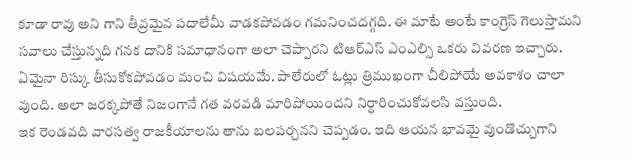కూడా రావు అని గాని తీవ్రమైన పదాలేమీ వాడకపోవడం గమనించదగ్గది. ఈ మాటే అంటే కాంగ్రెస్ గెలుస్తామని సవాలు చేస్తున్నది గనక దానికి సమాధానంగా అలా చెప్పారని టిఆర్ఎస్ ఎంఎల్సి ఒకరు వివరణ ఇచ్చారు. ఏమైనా రిస్కు తీసుకోకపోవడం మంచి విషయమే. పాలేరులో ఓట్లు త్రిముఖంగా చీలిపోయే అవకాశం చాలా వుంది. అలా జరక్కపోతే నిజంగానే గత వరవడి మారిపోయిందని నిర్ధారించుకోవలసి వస్తుంది.
ఇక రెండవది వారసత్వ రాజకీయాలను తాను బలపర్చనని చెప్పడం. ఇది ఆయన భావమై వుండొచ్చుగాని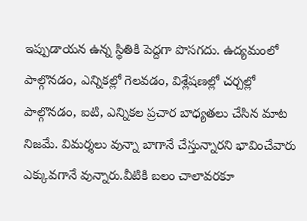ఇప్పుడాయన ఉన్న స్థితికి పెద్దగా పొసగదు. ఉద్యమంలో పాల్గొనడం, ఎన్నికల్లో గెలవడం, విశ్లేషణల్లో చర్చల్లో పాల్గొనడం, ఐటి, ఎన్నికల ప్రచార బాధ్యతలు చేసిన మాట నిజమే. విమర్శలు వున్నా బాగానే చేస్తున్నారని భావించేవారు ఎక్కువగానే వున్నారు.వీటికి బలం చాలావరకూ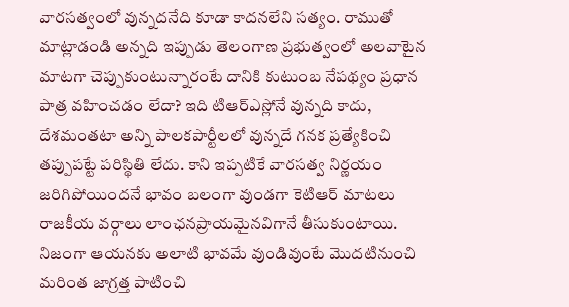వారసత్వంలో వున్నదనేది కూడా కాదనలేని సత్యం. రాముతో మాట్లాడండి అన్నది ఇప్పుడు తెలంగాణ ప్రభుత్వంలో అలవాటైన మాటగా చెప్పుకుంటున్నారంటే దానికి కుటుంబ నేపథ్యం ప్రధాన పాత్ర వహించడం లేదా? ఇది టిఆర్ఎస్లోనే వున్నది కాదు, దేశమంతటా అన్ని పాలకపార్టీలలో వున్నదే గనక ప్రత్యేకించి తప్పుపట్టే పరిస్థితి లేదు. కాని ఇప్పటికే వారసత్వ నిర్ణయం జరిగిపోయిందనే భావం బలంగా వుండగా కెటిఆర్ మాటలు రాజకీయ వర్గాలు లాంఛనప్రాయమైనవిగానే తీసుకుంటాయి. నిజంగా ఆయనకు అలాటి భావమే వుండివుంటే మొదటినుంచి మరింత జాగ్రత్త పాటించి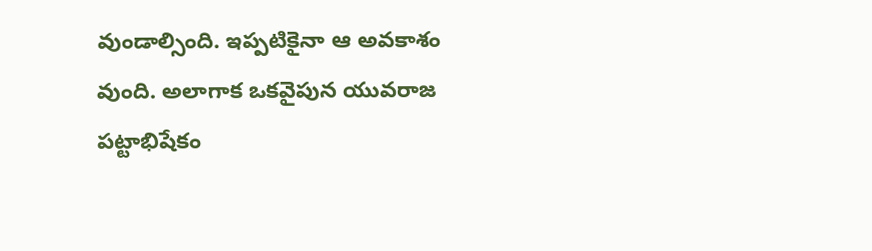వుండాల్సింది. ఇప్పటికైనా ఆ అవకాశం వుంది. అలాగాక ఒకవైపున యువరాజ పట్టాభిషేకం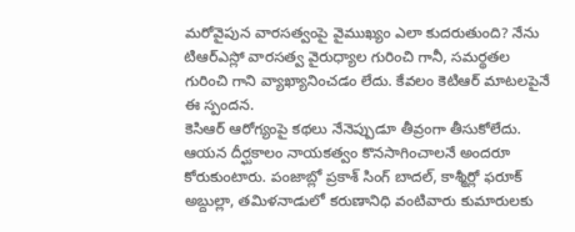మరోవైపున వారసత్వంపై వైముఖ్యం ఎలా కుదరుతుంది? నేను టిఆర్ఎస్లో వారసత్వ వైరుధ్యాల గురించి గానీ, సమర్థతల గురించి గాని వ్యాఖ్యానించడం లేదు. కేవలం కెటిఆర్ మాటలపైనే ఈ స్పందన.
కెసిఆర్ ఆరోగ్యంపై కథలు నేనెప్పుడూ తీవ్రంగా తీసుకోలేదు. ఆయన దీర్ఘకాలం నాయకత్వం కొనసాగించాలనే అందరూ కోరుకుంటారు. పంజాబ్లో ప్రకాశ్ సింగ్ బాదల్, కాశ్మీర్లో ఫరూక్ అబ్దుల్లా, తమిళనాడులో కరుణానిధి వంటివారు కుమారులకు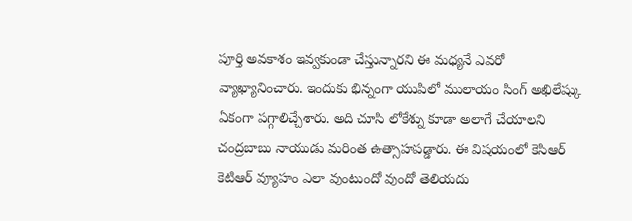పూర్తి అవకాశం ఇవ్వకుండా చేస్తున్నారని ఈ మధ్యనే ఎవరో వ్యాఖ్యానించారు. ఇందుకు భిన్నంగా యుపిలో ములాయం సింగ్ అఖిలేష్కు ఏకంగా పగ్గాలిచ్చేశారు. అది చూసి లోకేశ్ను కూడా అలాగే చేయాలని చంద్రబాబు నాయుడు మరింత ఉత్సాహపడ్డారు. ఈ విషయంలో కెసిఆర్ కెటిఆర్ వ్యూహం ఎలా వుంటుందో వుందో తెలియదు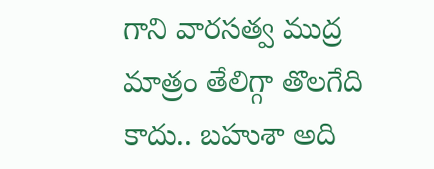గాని వారసత్వ ముద్ర మాత్రం తేలిగ్గా తొలగేది కాదు.. బహుశా అది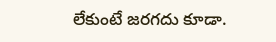లేకుంటే జరగదు కూడా.